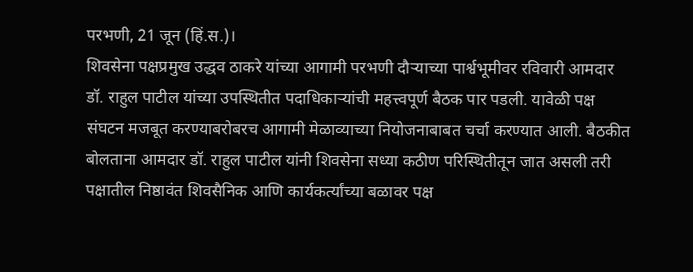परभणी, 21 जून (हिं.स.)।
शिवसेना पक्षप्रमुख उद्धव ठाकरे यांच्या आगामी परभणी दौऱ्याच्या पार्श्वभूमीवर रविवारी आमदार डॉ. राहुल पाटील यांच्या उपस्थितीत पदाधिकाऱ्यांची महत्त्वपूर्ण बैठक पार पडली. यावेळी पक्ष संघटन मजबूत करण्याबरोबरच आगामी मेळाव्याच्या नियोजनाबाबत चर्चा करण्यात आली. बैठकीत बोलताना आमदार डॉ. राहुल पाटील यांनी शिवसेना सध्या कठीण परिस्थितीतून जात असली तरी पक्षातील निष्ठावंत शिवसैनिक आणि कार्यकर्त्यांच्या बळावर पक्ष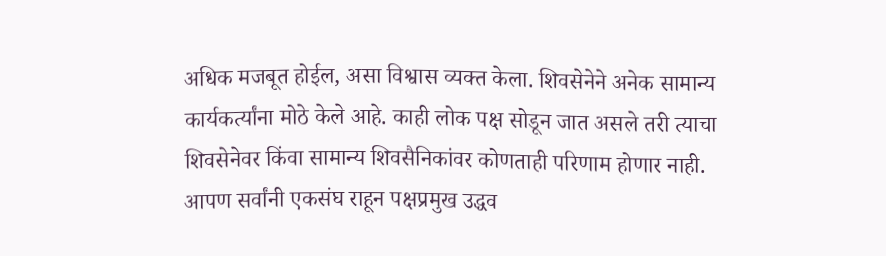अधिक मजबूत होईल, असा विश्वास व्यक्त केला. शिवसेनेने अनेक सामान्य कार्यकर्त्यांना मोठे केले आहे. काही लोक पक्ष सोडून जात असले तरी त्याचा शिवसेनेवर किंवा सामान्य शिवसैनिकांवर कोणताही परिणाम होणार नाही. आपण सर्वांनी एकसंघ राहून पक्षप्रमुख उद्धव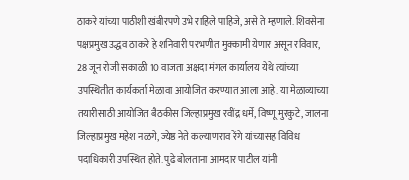ठाकरे यांच्या पाठीशी खंबीरपणे उभे राहिले पाहिजे, असे ते म्हणाले. शिवसेना पक्षप्रमुख उद्धव ठाकरे हे शनिवारी परभणीत मुक्कामी येणार असून रविवार, 28 जून रोजी सकाळी 10 वाजता अक्षदा मंगल कार्यालय येथे त्यांच्या उपस्थितीत कार्यकर्ता मेळावा आयोजित करण्यात आला आहे. या मेळाव्याच्या तयारीसाठी आयोजित बैठकीस जिल्हाप्रमुख रवींद्र धर्मे, विष्णू मुरकुटे, जालना जिल्हाप्रमुख महेश नळगे, ज्येष्ठ नेते कल्याणराव रेंगे यांच्यासह विविध पदाधिकारी उपस्थित होते. पुढे बोलताना आमदार पाटील यांनी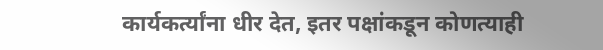कार्यकर्त्यांना धीर देत, इतर पक्षांकडून कोणत्याही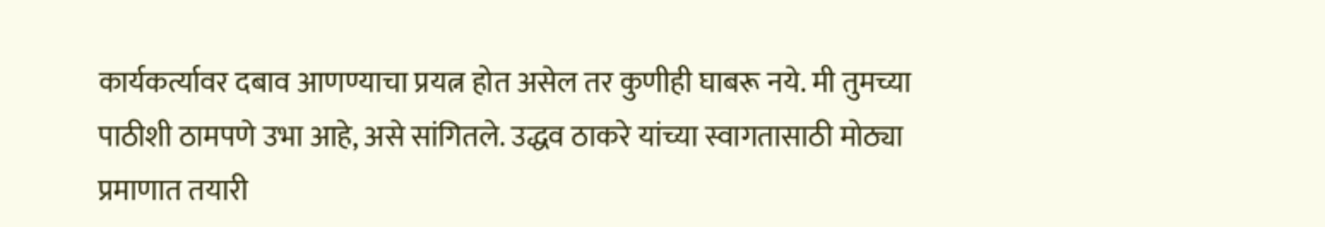कार्यकर्त्यावर दबाव आणण्याचा प्रयत्न होत असेल तर कुणीही घाबरू नये. मी तुमच्या पाठीशी ठामपणे उभा आहे, असे सांगितले. उद्धव ठाकरे यांच्या स्वागतासाठी मोठ्या प्रमाणात तयारी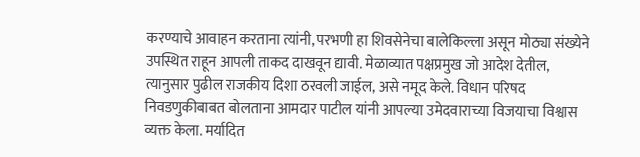करण्याचे आवाहन करताना त्यांनी, परभणी हा शिवसेनेचा बालेकिल्ला असून मोठ्या संख्येने उपस्थित राहून आपली ताकद दाखवून द्यावी. मेळाव्यात पक्षप्रमुख जो आदेश देतील, त्यानुसार पुढील राजकीय दिशा ठरवली जाईल, असे नमूद केले. विधान परिषद निवडणुकीबाबत बोलताना आमदार पाटील यांनी आपल्या उमेदवाराच्या विजयाचा विश्वास व्यक्त केला. मर्यादित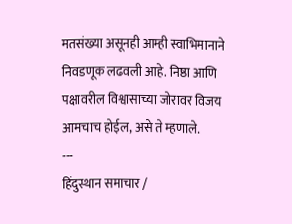मतसंख्या असूनही आम्ही स्वाभिमानाने निवडणूक लढवली आहे. निष्ठा आणि पक्षावरील विश्वासाच्या जोरावर विजय आमचाच होईल, असे ते म्हणाले.
---
हिंदुस्थान समाचार /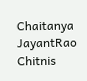Chaitanya JayantRao Chitnis